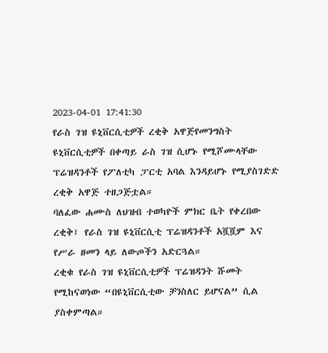2023-04-01 17:41:30
የራስ ገዝ ዩኒቨርሲቲዎች ረቂቅ አዋጅየመንግስት ዩኒቨርሲቲዎች በቀጣይ ራስ ገዝ ሲሆኑ የሚሾሙላቸው ፕሬዝዳንቶች የፖለቲካ ፓርቲ አባል እንዳይሆኑ የሚያስገድድ ረቂቅ አዋጅ ተዘጋጅቷል።
ባለፈው ሐሙስ ለህዝብ ተወካዮች ምክር ቤት የቀረበው ረቂቅ፤ የራስ ገዝ ዩኒቨርሲቲ ፕሬዝዳንቶች አሿሿም እና የሥራ ዘመን ላይ ለውጦችን አድርጓል።
ረቂቁ የራስ ገዝ ዩኒቨርሲቲዎች ፕሬዝዳንት ሹመት የሚከናወነው “በዩኒቨርሲቲው ቻንስለር ይሆናል” ሲል ያስቀምጣል።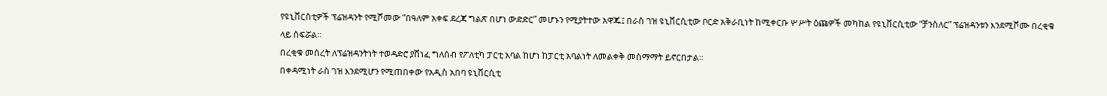የዩኒቨርስቲዎች ፕሬዝዳንት የሚሾመው “በዓለም አቀፍ ደረጃ ግልጽ በሆነ ውድድር” መሆኑን የሚያትተው አዋጁ፤ በራስ ገዝ ዩኒቨርሲቲው ቦርድ አቅራቢነት ከሚቀርቡ ሦሥት ዕጩዎች መካከል የዩኒቨርሲቲው “ቻንስለር” ፕሬዝዳንቱን እንደሚሾሙ በረቂቁ ላይ ሰፍሯል።
በረቂቁ መሰረት ለፕሬዝዳንትነት ተወዳድሮ ያሸነፈ ግለሰብ የፖለቲካ ፓርቲ አባል ከሆነ ከፓርቲ አባልነት ለመልቀቅ መስማማት ይኖርበታል።
በቀዳሚነት ራስ ገዝ እንደሚሆን የሚጠበቀው የአዲስ አበባ ዩኒቨርሲቲ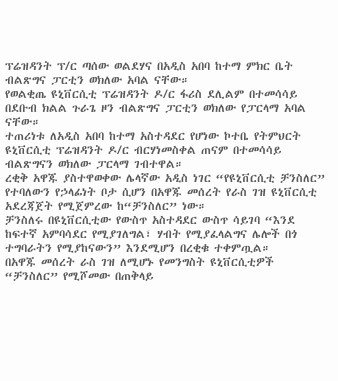ፕሬዝዳንት ፕ/ር ጣሰው ወልደሃና በአዲስ አበባ ከተማ ምክር ቤት ብልጽግና ፓርቲን ወክለው አባል ናቸው።
የወልቂጤ ዩኒቨርሲቲ ፕሬዝዳንት ዶ/ር ፋሪስ ደሊልም በተመሳሳይ በደቡብ ክልል ጉራጌ ዞን ብልጽግና ፓርቲን ወክለው የፓርላማ አባል ናቸው።
ተጠሪነቱ ለአዲስ አበባ ከተማ አስተዳደር የሆነው ኮተቤ የትምህርት ዩኒቨርሲቲ ፕሬዝዳንት ዶ/ር ብርሃነመስቀል ጠናም በተመሳሳይ ብልጽግናን ወክለው ፓርላማ ገብተዋል።
ረቂቅ አዋጁ ያስተዋወቀው ሌላኛው አዲስ ነገር “የዩኒቨርሲቲ ቻንስለር” የተባለውን የኃላፊነት ቦታ ሲሆን በአዋጁ መሰረት የራስ ገዝ ዩኒቨርሲቲ አደረጃጀት የሚጀምረው ከ“ቻንስለር” ነው።
ቻንስለሩ በዩኒቨርሲቲው የውስጥ አስተዳደር ውስጥ ሳይገባ “እንደ ከፍተኛ አምባሳደር የሚያገለግል፣ ሃብት የሚያፈላልግና ሌሎች በጎ ተግባራትን የሚያከናውን” እንደሚሆን በረቂቁ ተቀምጧል።
በአዋጁ መሰረት ራስ ገዝ ለሚሆኑ የመንግስት ዩኒቨርሲቲዎች “ቻንስለር” የሚሾመው በጠቅላይ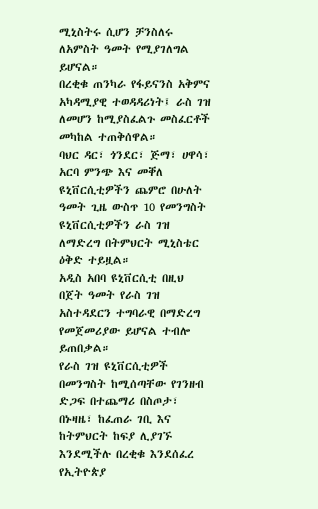ሚኒስትሩ ሲሆን ቻንስለሩ ለአምስት ዓመት የሚያገለግል ይሆናል።
በረቂቁ ጠንካራ የፋይናንስ አቅምና አካዳሚያዊ ተወዳዳሪነት፤ ራስ ገዝ ለመሆን ከሚያስፈልጉ መስፈርቶች መካከል ተጠቅሰዋል።
ባህር ዳር፣ ጎንደር፣ ጅማ፣ ሀዋሳ፣ አርባ ምንጭ እና መቐለ ዩኒቨርሲቲዎችን ጨምሮ በሁለት ዓመት ጊዜ ውስጥ 10 የመንግስት ዩኒቨርሲቲዎችን ራስ ገዝ ለማድረግ በትምህርት ሚኒስቴር ዕቅድ ተይዟል።
አዲስ አበባ ዩኒቨርሲቲ በዚህ በጀት ዓመት የራስ ገዝ አስተዳደርን ተግባራዊ በማድረግ የመጀመሪያው ይሆናል ተብሎ ይጠበቃል።
የራስ ገዝ ዩኒቨርሲቲዎች በመንግስት ከሚሰጣቸው የገንዘብ ድጋፍ በተጨማሪ በስጦታ፣ በኑዛዜ፣ ከፈጠራ ገቢ እና ከትምህርት ከፍያ ሊያገኙ እንደሚችሉ በረቂቁ እንደሰፈረ የኢትዮጵያ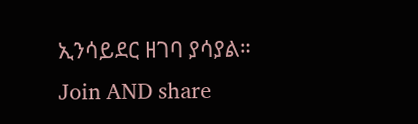ኢንሳይደር ዘገባ ያሳያል።
Join AND share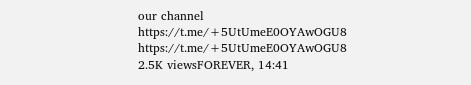our channel
https://t.me/+5UtUmeE0OYAwOGU8
https://t.me/+5UtUmeE0OYAwOGU8
2.5K viewsFOREVER, 14:41